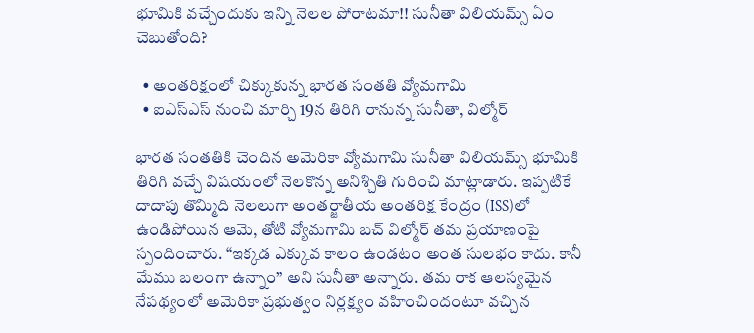భూమికి వచ్చేందుకు ఇన్ని నెలల పోరాటమా!! సునీతా విలియమ్స్ ఏం చెబుతోంది?

  • అంతరిక్షంలో చిక్కుకున్న భారత సంతతి వ్యోమగామి
  • ఐఎస్‌ఎస్‌ నుంచి మార్చి 19న తిరిగి రానున్న సునీతా, విల్మోర్

భారత సంతతికి చెందిన అమెరికా వ్యోమగామి సునీతా విలియమ్స్ భూమికి తిరిగి వచ్చే విషయంలో నెలకొన్న అనిశ్చితి గురించి మాట్లాడారు. ఇప్పటికే దాదాపు తొమ్మిది నెలలుగా అంతర్జాతీయ అంతరిక్ష కేంద్రం (ISS)లో ఉండిపోయిన ఆమె, తోటి వ్యోమగామి బచ్‌ విల్మోర్‌ తమ ప్రయాణంపై స్పందించారు. “ఇక్కడ ఎక్కువ కాలం ఉండటం అంత సులభం కాదు. కానీ మేము బలంగా ఉన్నాం” అని సునీతా అన్నారు. తమ రాక ఆలస్యమైన నేపథ్యంలో అమెరికా ప్రభుత్వం నిర్లక్ష్యం వహించిందంటూ వచ్చిన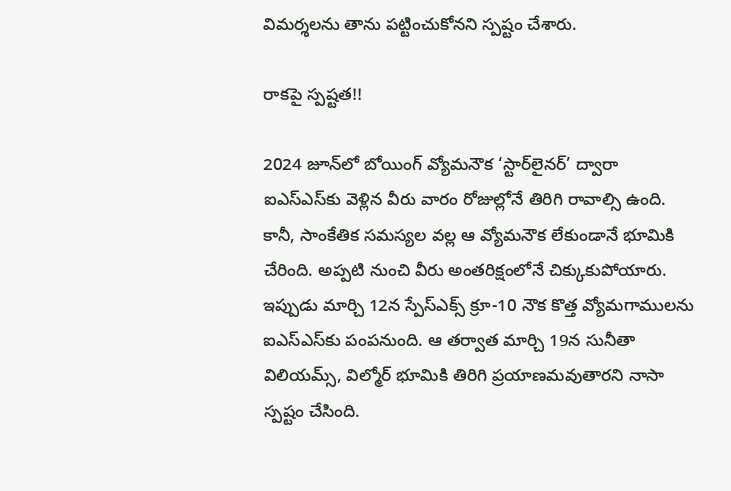విమర్శలను తాను పట్టించుకోనని స్పష్టం చేశారు.

రాకపై స్పష్టత!!

2024 జూన్‌లో బోయింగ్‌ వ్యోమనౌక ‘స్టార్‌లైనర్‌’ ద్వారా ఐఎస్‌ఎస్‌కు వెళ్లిన వీరు వారం రోజుల్లోనే తిరిగి రావాల్సి ఉంది. కానీ, సాంకేతిక సమస్యల వల్ల ఆ వ్యోమనౌక లేకుండానే భూమికి చేరింది. అప్పటి నుంచి వీరు అంతరిక్షంలోనే చిక్కుకుపోయారు. ఇప్పుడు మార్చి 12న స్పేస్‌ఎక్స్‌ క్రూ-10 నౌక కొత్త వ్యోమగాములను ఐఎస్‌ఎస్‌కు పంపనుంది. ఆ తర్వాత మార్చి 19న సునీతా విలియమ్స్‌, విల్మోర్ భూమికి తిరిగి ప్రయాణమవుతారని నాసా స్పష్టం చేసింది.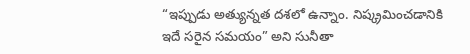“ఇప్పుడు అత్యున్నత దశలో ఉన్నాం. నిష్క్రమించడానికి ఇదే సరైన సమయం” అని సునీతా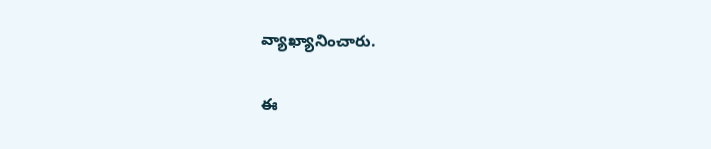వ్యాఖ్యానించారు.

ఈ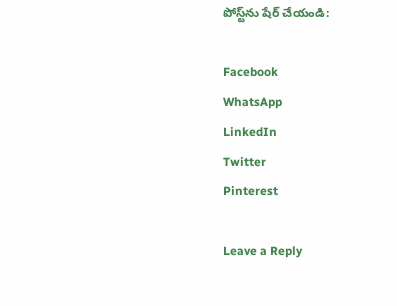పోస్ట్‌ను షేర్ చేయండి:

Facebook
WhatsApp
LinkedIn
Twitter
Pinterest

Leave a Reply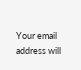Your email address will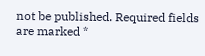not be published. Required fields are marked *